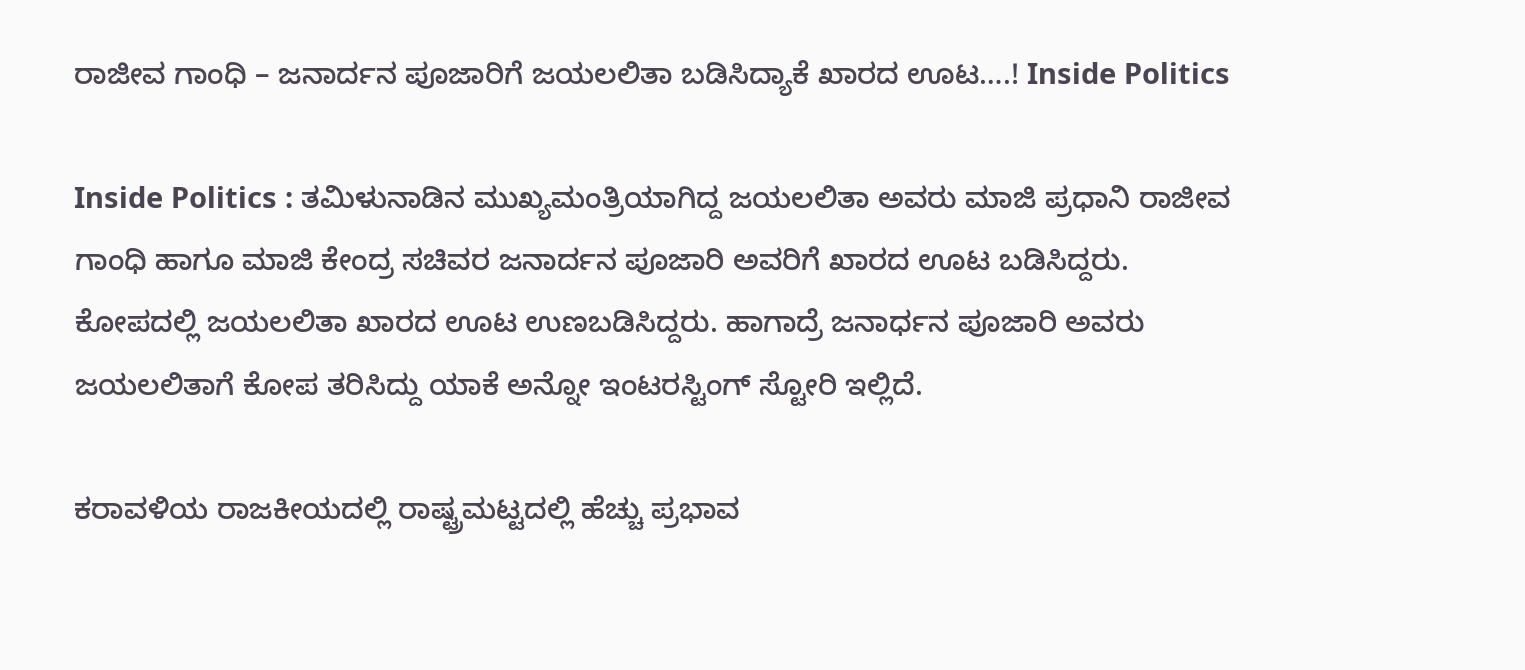ರಾಜೀವ ಗಾಂಧಿ – ಜನಾರ್ದನ ಪೂಜಾರಿಗೆ ಜಯಲಲಿತಾ ಬಡಿಸಿದ್ಯಾಕೆ ಖಾರದ ಊಟ….! Inside Politics

Inside Politics : ತಮಿಳುನಾಡಿನ ಮುಖ್ಯಮಂತ್ರಿಯಾಗಿದ್ದ ಜಯಲಲಿತಾ ಅವರು ಮಾಜಿ ಪ್ರಧಾನಿ ರಾಜೀವ ಗಾಂಧಿ ಹಾಗೂ ಮಾಜಿ ಕೇಂದ್ರ ಸಚಿವರ ಜನಾರ್ದನ ಪೂಜಾರಿ ಅವರಿಗೆ ಖಾರದ ಊಟ ಬಡಿಸಿದ್ದರು. ಕೋಪದಲ್ಲಿ ಜಯಲಲಿತಾ ಖಾರದ ಊಟ ಉಣಬಡಿಸಿದ್ದರು. ಹಾಗಾದ್ರೆ ಜನಾರ್ಧನ ಪೂಜಾರಿ ಅವರು ಜಯಲಲಿತಾಗೆ ಕೋಪ ತರಿಸಿದ್ದು ಯಾಕೆ ಅನ್ನೋ ಇಂಟರಸ್ಟಿಂಗ್‌ ಸ್ಟೋರಿ ಇಲ್ಲಿದೆ.

ಕರಾವಳಿಯ ರಾಜಕೀಯದಲ್ಲಿ ರಾಷ್ಟ್ರಮಟ್ಟದಲ್ಲಿ ಹೆಚ್ಚು ಪ್ರಭಾವ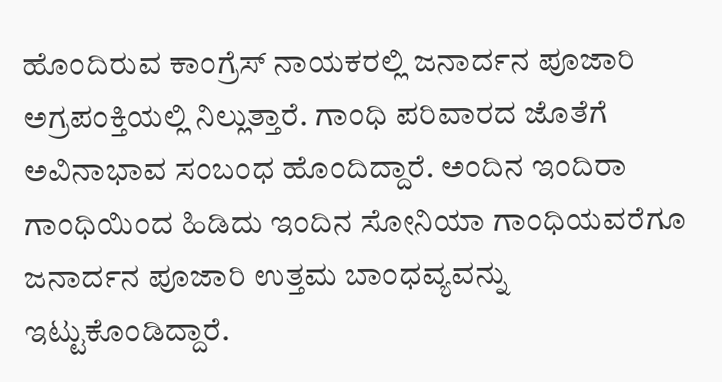ಹೊಂದಿರುವ ಕಾಂಗ್ರೆಸ್‌ ನಾಯಕರಲ್ಲಿ ಜನಾರ್ದನ ಪೂಜಾರಿ ಅಗ್ರಪಂಕ್ತಿಯಲ್ಲಿ ನಿಲ್ಲುತ್ತಾರೆ. ಗಾಂಧಿ ಪರಿವಾರದ ಜೊತೆಗೆ ಅವಿನಾಭಾವ ಸಂಬಂಧ ಹೊಂದಿದ್ದಾರೆ. ಅಂದಿನ ಇಂದಿರಾ ಗಾಂಧಿಯಿಂದ ಹಿಡಿದು ಇಂದಿನ ಸೋನಿಯಾ ಗಾಂಧಿಯವರೆಗೂ ಜನಾರ್ದನ ಪೂಜಾರಿ ಉತ್ತಮ ಬಾಂಧವ್ಯವನ್ನು ಇಟ್ಟುಕೊಂಡಿದ್ದಾರೆ.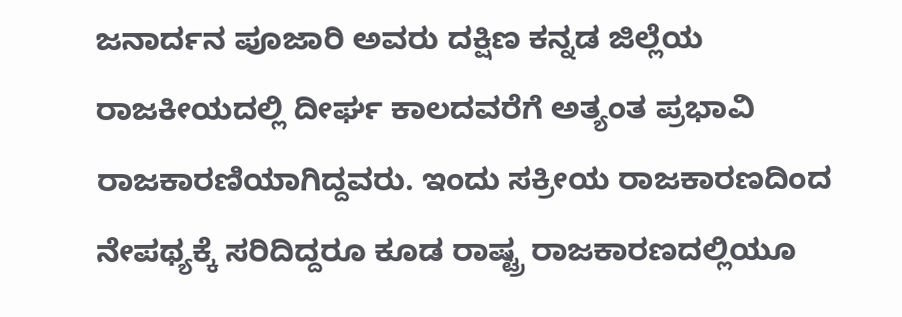ಜನಾರ್ದನ ಪೂಜಾರಿ ಅವರು ದಕ್ಷಿಣ ಕನ್ನಡ ಜಿಲ್ಲೆಯ ರಾಜಕೀಯದಲ್ಲಿ ದೀರ್ಘ ಕಾಲದವರೆಗೆ ಅತ್ಯಂತ ಪ್ರಭಾವಿ ರಾಜಕಾರಣಿಯಾಗಿದ್ದವರು. ಇಂದು ಸಕ್ರೀಯ ರಾಜಕಾರಣದಿಂದ ನೇಪಥ್ಯಕ್ಕೆ ಸರಿದಿದ್ದರೂ ಕೂಡ ರಾಷ್ಟ್ರ ರಾಜಕಾರಣದಲ್ಲಿಯೂ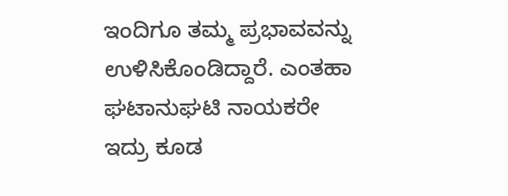ಇಂದಿಗೂ ತಮ್ಮ ಪ್ರಭಾವವನ್ನು ಉಳಿಸಿಕೊಂಡಿದ್ದಾರೆ. ಎಂತಹಾ ಘಟಾನುಘಟಿ ನಾಯಕರೇ ಇದ್ರು ಕೂಡ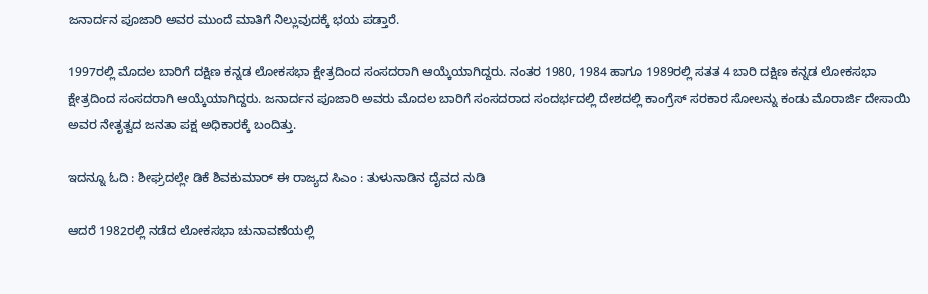ಜನಾರ್ದನ ಪೂಜಾರಿ ಅವರ ಮುಂದೆ ಮಾತಿಗೆ ನಿಲ್ಲುವುದಕ್ಕೆ ಭಯ ಪಡ್ತಾರೆ.

1997ರಲ್ಲಿ ಮೊದಲ ಬಾರಿಗೆ ದಕ್ಷಿಣ ಕನ್ನಡ ಲೋಕಸಭಾ ಕ್ಷೇತ್ರದಿಂದ ಸಂಸದರಾಗಿ ಆಯ್ಕೆಯಾಗಿದ್ದರು. ನಂತರ 1980, 1984 ಹಾಗೂ 1989ರಲ್ಲಿ ಸತತ 4 ಬಾರಿ ದಕ್ಷಿಣ ಕನ್ನಡ ಲೋಕಸಭಾ ಕ್ಷೇತ್ರದಿಂದ ಸಂಸದರಾಗಿ ಆಯ್ಕೆಯಾಗಿದ್ದರು. ಜನಾರ್ದನ ಪೂಜಾರಿ ಅವರು ಮೊದಲ ಬಾರಿಗೆ ಸಂಸದರಾದ ಸಂದರ್ಭದಲ್ಲಿ ದೇಶದಲ್ಲಿ ಕಾಂಗ್ರೆಸ್‌ ಸರಕಾರ ಸೋಲನ್ನು ಕಂಡು ಮೊರಾರ್ಜಿ ದೇಸಾಯಿ ಅವರ ನೇತೃತ್ವದ ಜನತಾ ಪಕ್ಷ ಅಧಿಕಾರಕ್ಕೆ ಬಂದಿತ್ತು.

ಇದನ್ನೂ ಓದಿ : ಶೀಘ್ರದಲ್ಲೇ ಡಿಕೆ ಶಿವಕುಮಾರ್‌ ಈ ರಾಜ್ಯದ ಸಿಎಂ : ತುಳುನಾಡಿನ ದೈವದ ನುಡಿ

ಆದರೆ 1982ರಲ್ಲಿ ನಡೆದ ಲೋಕಸಭಾ ಚುನಾವಣೆಯಲ್ಲಿ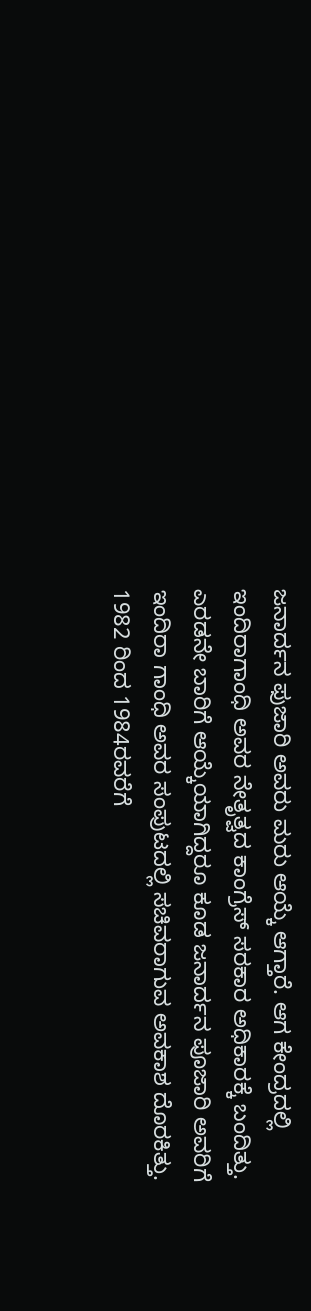ಜನಾರ್ದನ ಫುಜಾರಿ ಅವರು ಮರು ಆಯ್ಕೆ ಆಗ್ತಾರೆ. ಆಗ ಕೇಂದ್ರದಲ್ಲಿ ಇಂದಿರಾಗಾಂಧಿ ಅವರ ನೇತೃತ್ವದ ಕಾಂಗ್ರೆಸ್‌ ಸರಕಾರ ಅಧಿಕಾರಕ್ಕೆ ಬಂದಿತ್ತು. ಎರಡನೇ ಬಾರಿಗೆ ಆಯ್ಕೆಯಾಗಿದ್ದರೂ ಕೂಡ ಜನಾರ್ದನ ಪೂಜಾರಿ ಅವರಿಗೆ ಇಂದಿರಾ ಗಾಂಧಿ ಅವರ ಸಂಪುಟದಲ್ಲಿ ಸಚಿವರಾಗುವ ಅವಕಾಶ ದೊರಕಿತ್ತು. 1982 ರಿಂದ 1984ರವರೆಗೆ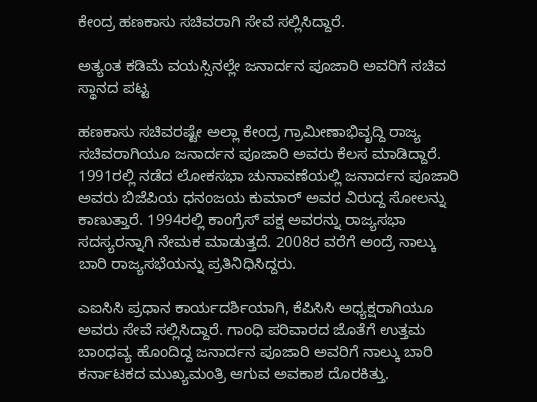ಕೇಂದ್ರ ಹಣಕಾಸು ಸಚಿವರಾಗಿ ಸೇವೆ ಸಲ್ಲಿಸಿದ್ದಾರೆ.

ಅತ್ಯಂತ ಕಡಿಮೆ ವಯಸ್ಸಿನಲ್ಲೇ ಜನಾರ್ದನ ಪೂಜಾರಿ ಅವರಿಗೆ ಸಚಿವ ಸ್ಥಾನದ ಪಟ್ಟ

ಹಣಕಾಸು ಸಚಿವರಷ್ಟೇ ಅಲ್ಲಾ ಕೇಂದ್ರ ಗ್ರಾಮೀಣಾಭಿವೃದ್ದಿ ರಾಜ್ಯ ಸಚಿವರಾಗಿಯೂ ಜನಾರ್ದನ ಪೂಜಾರಿ ಅವರು ಕೆಲಸ ಮಾಡಿದ್ದಾರೆ. 1991ರಲ್ಲಿ ನಡೆದ ಲೋಕಸಭಾ ಚುನಾವಣೆಯಲ್ಲಿ ಜನಾರ್ದನ ಪೂಜಾರಿ ಅವರು ಬಿಜೆಪಿಯ ಧನಂಜಯ ಕುಮಾರ್‌ ಅವರ ವಿರುದ್ದ ಸೋಲನ್ನು ಕಾಣುತ್ತಾರೆ. 1994ರಲ್ಲಿ ಕಾಂಗ್ರೆಸ್‌ ಪಕ್ಷ ಅವರನ್ನು ರಾಜ್ಯಸಭಾ ಸದಸ್ಯರನ್ನಾಗಿ ನೇಮಕ ಮಾಡುತ್ತದೆ. 2008ರ ವರೆಗೆ ಅಂದ್ರೆ ನಾಲ್ಕು ಬಾರಿ ರಾಜ್ಯಸಭೆಯನ್ನು ಪ್ರತಿನಿಧಿಸಿದ್ದರು.

ಎಐಸಿಸಿ ಪ್ರಧಾನ ಕಾರ್ಯದರ್ಶಿಯಾಗಿ, ಕೆಪಿಸಿಸಿ ಅಧ್ಯಕ್ಷರಾಗಿಯೂ ಅವರು ಸೇವೆ ಸಲ್ಲಿಸಿದ್ದಾರೆ. ಗಾಂಧಿ ಪರಿವಾರದ ಜೊತೆಗೆ ಉತ್ತಮ ಬಾಂಧವ್ಯ ಹೊಂದಿದ್ದ ಜನಾರ್ದನ ಪೂಜಾರಿ ಅವರಿಗೆ ನಾಲ್ಕು ಬಾರಿ ಕರ್ನಾಟಕದ ಮುಖ್ಯಮಂತ್ರಿ ಆಗುವ ಅವಕಾಶ ದೊರಕಿತ್ತು.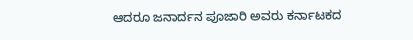ಆದರೂ ಜನಾರ್ದನ ಪೂಜಾರಿ ಅವರು ಕರ್ನಾಟಕದ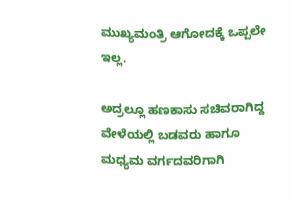ಮುಖ್ಯಮಂತ್ರಿ ಆಗೋದಕ್ಕೆ ಒಪ್ಪಲೇ ಇಲ್ಲ.

ಅದ್ರಲ್ಲೂ ಹಣಕಾಸು ಸಚಿವರಾಗಿದ್ದ ವೇಳೆಯಲ್ಲಿ ಬಡವರು ಹಾಗೂ ಮಧ್ಯಮ ವರ್ಗದವರಿಗಾಗಿ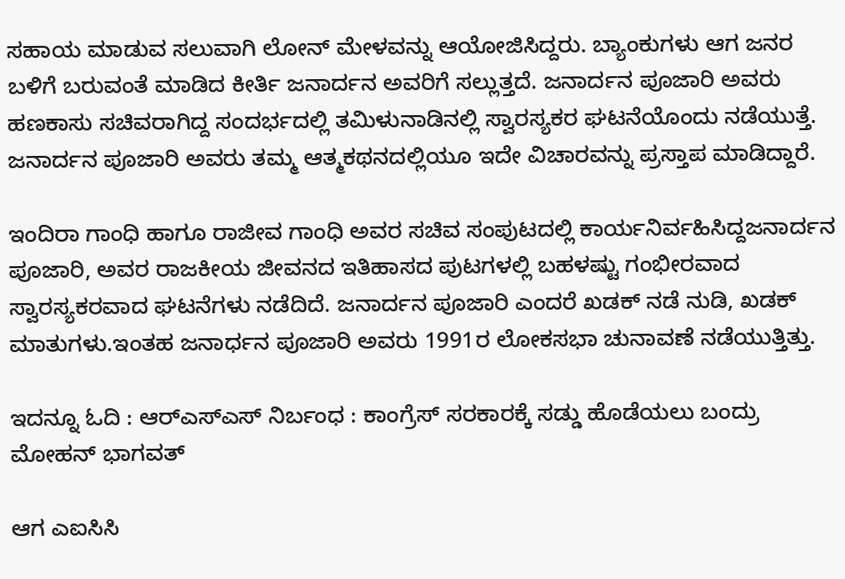ಸಹಾಯ ಮಾಡುವ ಸಲುವಾಗಿ ಲೋನ್‌ ಮೇಳವನ್ನು ಆಯೋಜಿಸಿದ್ದರು. ಬ್ಯಾಂಕುಗಳು ಆಗ ಜನರ ಬಳಿಗೆ ಬರುವಂತೆ ಮಾಡಿದ ಕೀರ್ತಿ ಜನಾರ್ದನ ಅವರಿಗೆ ಸಲ್ಲುತ್ತದೆ. ಜನಾರ್ದನ ಪೂಜಾರಿ ಅವರು ಹಣಕಾಸು ಸಚಿವರಾಗಿದ್ದ ಸಂದರ್ಭದಲ್ಲಿ ತಮಿಳುನಾಡಿನಲ್ಲಿ ಸ್ವಾರಸ್ಯಕರ ಘಟನೆಯೊಂದು ನಡೆಯುತ್ತೆ. ಜನಾರ್ದನ ಪೂಜಾರಿ ಅವರು ತಮ್ಮ ಆತ್ಮಕಥನದಲ್ಲಿಯೂ ಇದೇ ವಿಚಾರವನ್ನು ಪ್ರಸ್ತಾಪ ಮಾಡಿದ್ದಾರೆ.

ಇಂದಿರಾ ಗಾಂಧಿ ಹಾಗೂ ರಾಜೀವ ಗಾಂಧಿ ಅವರ ಸಚಿವ ಸಂಪುಟದಲ್ಲಿ ಕಾರ್ಯನಿರ್ವಹಿಸಿದ್ದಜನಾರ್ದನ ಪೂಜಾರಿ, ಅವರ ರಾಜಕೀಯ ಜೀವನದ ಇತಿಹಾಸದ ಪುಟಗಳಲ್ಲಿ ಬಹಳಷ್ಟು ಗಂಭೀರವಾದ ಸ್ವಾರಸ್ಯಕರವಾದ ಘಟನೆಗಳು ನಡೆದಿದೆ. ಜನಾರ್ದನ ಪೂಜಾರಿ ಎಂದರೆ ಖಡಕ್ ನಡೆ ನುಡಿ, ಖಡಕ್‌ ಮಾತುಗಳು.ಇಂತಹ ಜನಾರ್ಧನ ಪೂಜಾರಿ ಅವರು 1991ರ ಲೋಕಸಭಾ ಚುನಾವಣೆ ನಡೆಯುತ್ತಿತ್ತು.

ಇದನ್ನೂ ಓದಿ : ಆರ್‌ಎಸ್‌ಎಸ್‌ ನಿರ್ಬಂಧ : ಕಾಂಗ್ರೆಸ್‌ ಸರಕಾರಕ್ಕೆ ಸಡ್ಡು ಹೊಡೆಯಲು ಬಂದ್ರು ಮೋಹನ್‌ ಭಾಗವತ್‌

ಆಗ ಎಐಸಿಸಿ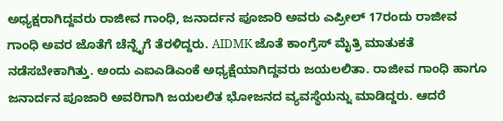ಅಧ್ಯಕ್ಷರಾಗಿದ್ದವರು ರಾಜೀವ ಗಾಂಧಿ, ಜನಾರ್ದನ ಪೂಜಾರಿ ಅವರು ಎಪ್ರೀಲ್‌ 17ರಂದು ರಾಜೀವ ಗಾಂಧಿ ಅವರ ಜೊತೆಗೆ ಚೆನ್ನೈಗೆ ತೆರಳಿದ್ದರು. AIDMK ಜೊತೆ ಕಾಂಗ್ರೆಸ್‌ ಮೈತ್ರಿ ಮಾತುಕತೆ ನಡೆಸಬೇಕಾಗಿತ್ತು. ಅಂದು ಎಐಎಡಿಎಂಕೆ ಅಧ್ಯಕ್ಷೆಯಾಗಿದ್ದವರು ಜಯಲಲಿತಾ. ರಾಜೀವ ಗಾಂಧಿ ಹಾಗೂ ಜನಾರ್ದನ ಪೂಜಾರಿ ಅವರಿಗಾಗಿ ಜಯಲಲಿತ ಭೋಜನದ ವ್ಯವಸ್ಥೆಯನ್ನು ಮಾಡಿದ್ದರು. ಆದರೆ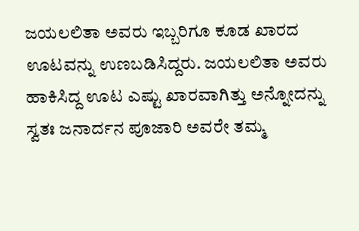ಜಯಲಲಿತಾ ಅವರು ಇಬ್ಬರಿಗೂ ಕೂಡ ಖಾರದ ಊಟವನ್ನು ಉಣಬಡಿಸಿದ್ದರು. ಜಯಲಲಿತಾ ಅವರು ಹಾಕಿಸಿದ್ದ ಊಟ ಎಷ್ಟು ಖಾರವಾಗಿತ್ತು ಅನ್ನೋದನ್ನು ಸ್ವತಃ ಜನಾರ್ದನ ಪೂಜಾರಿ ಅವರೇ ತಮ್ಮ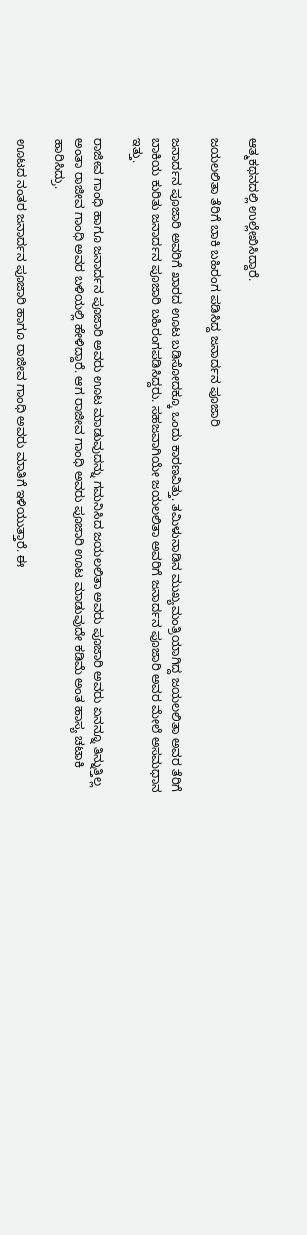ಆತ್ಮಕಥನದಲ್ಲಿ ಉಲ್ಲೇಖಿಸಿದ್ದಾರೆ.

ಜಯಲಲಿತಾ ತೆರಿಗೆ ಬಾಕಿ ಬಹಿರಂಗ ಪಡಿಸಿದ್ದ ಜನಾರ್ದನ ಪೂಜಾರಿ

ಜನಾರ್ದನ ಪೂಜಾರಿ ಅವರಿಗೆ ಖಾರದ ಊಟ ಬಡಿಸೋದಕ್ಕೂ ಒಂದು ಕಾರಣವಿತ್ತು. ತಮಿಳುನಾಡಿನ ಮುಖ್ಯಮಂತ್ರಿಯಾಗಿದ್ದ ಜಯಲಲಿತಾ ಅವರ ತೆರಿಗೆ ಬಾಕಿಯ ಕುರಿತು ಜನಾರ್ದನ ಪೂಜಾರಿ ಬಹಿರಂಗಪಡಿಸಿದ್ದರು. ಸಹಜವಾಗಿಯೇ ಜಯಲಲಿತಾ ಅವರಿಗೆ ಜನಾರ್ದನ ಪೂಜಾರಿ ಅವರ ಮೇಲೆ ಅಸಮಧಾನ ಇತ್ತು.

ರಾಜೀವ ಗಾಂಧಿ ಹಾಗೂ ಜನಾರ್ದನ ಪೂಜಾರಿ ಅವರು ಊಟ ಮಾಡುವುದನ್ನು ಗಮನಿಸಿದ ಜಯಲಲಿತಾ ಅವರು ಪೂಜಾರಿ ಅವರು ಏನನ್ನೂ ತಿನ್ನುತ್ತಿಲ್ಲ ಅಂತಾ ರಾಜೀವ ಗಾಂಧಿ ಅವರ ಬಳಿಯಲ್ಲಿ ಹೇಳಿದ್ದಾರೆ. ಆಗ ರಾಜೀವ ಗಾಂಧಿ ಅವರು ಪೂಜಾರಿ ಊಟ ಮಾಡುವುದೇ ಕಡಿಮೆ ಅಂತ ಹಾಸ್ಯ ಚಟಾಕಿ ಹಾರಿಸಿದ್ರು.

ಊಟದ ನಂತರ ಜನಾರ್ದನ ಪೂಜಾರಿ ಹಾಗೂ ರಾಜೀವ ಗಾಂಧಿ ಅವರು ಮಾತಿಗೆ ಇಳಿಯುತ್ತಾರೆ. ಈ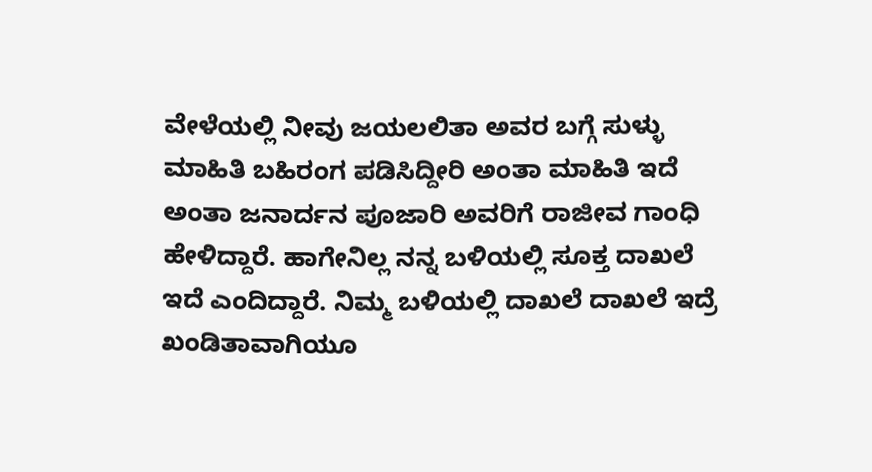ವೇಳೆಯಲ್ಲಿ ನೀವು ಜಯಲಲಿತಾ ಅವರ ಬಗ್ಗೆ ಸುಳ್ಳು ಮಾಹಿತಿ ಬಹಿರಂಗ ಪಡಿಸಿದ್ದೀರಿ ಅಂತಾ ಮಾಹಿತಿ ಇದೆ ಅಂತಾ ಜನಾರ್ದನ ಪೂಜಾರಿ ಅವರಿಗೆ ರಾಜೀವ ಗಾಂಧಿ ಹೇಳಿದ್ದಾರೆ. ಹಾಗೇನಿಲ್ಲ ನನ್ನ ಬಳಿಯಲ್ಲಿ ಸೂಕ್ತ ದಾಖಲೆ ಇದೆ ಎಂದಿದ್ದಾರೆ. ನಿಮ್ಮ ಬಳಿಯಲ್ಲಿ ದಾಖಲೆ ದಾಖಲೆ ಇದ್ರೆ ಖಂಡಿತಾವಾಗಿಯೂ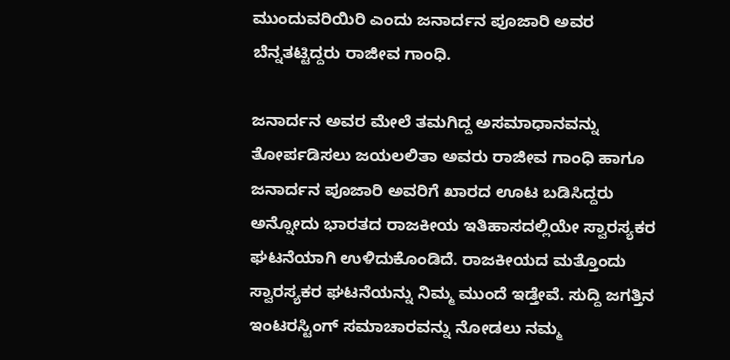ಮುಂದುವರಿಯಿರಿ ಎಂದು ಜನಾರ್ದನ ಪೂಜಾರಿ ಅವರ ಬೆನ್ನತಟ್ಟಿದ್ದರು ರಾಜೀವ ಗಾಂಧಿ.

ಜನಾರ್ದನ ಅವರ ಮೇಲೆ ತಮಗಿದ್ದ ಅಸಮಾಧಾನವನ್ನು ತೋರ್ಪಡಿಸಲು ಜಯಲಲಿತಾ ಅವರು ರಾಜೀವ ಗಾಂಧಿ ಹಾಗೂ ಜನಾರ್ದನ ಪೂಜಾರಿ ಅವರಿಗೆ ಖಾರದ ಊಟ ಬಡಿಸಿದ್ದರು ಅನ್ನೋದು ಭಾರತದ ರಾಜಕೀಯ ಇತಿಹಾಸದಲ್ಲಿಯೇ ಸ್ವಾರಸ್ಯಕರ ಘಟನೆಯಾಗಿ ಉಳಿದುಕೊಂಡಿದೆ. ರಾಜಕೀಯದ ಮತ್ತೊಂದು ಸ್ವಾರಸ್ಯಕರ ಘಟನೆಯನ್ನು ನಿಮ್ಮ ಮುಂದೆ ಇಡ್ತೇವೆ. ಸುದ್ದಿ ಜಗತ್ತಿನ ಇಂಟರಸ್ಟಿಂಗ್‌ ಸಮಾಚಾರವನ್ನು ನೋಡಲು ನಮ್ಮ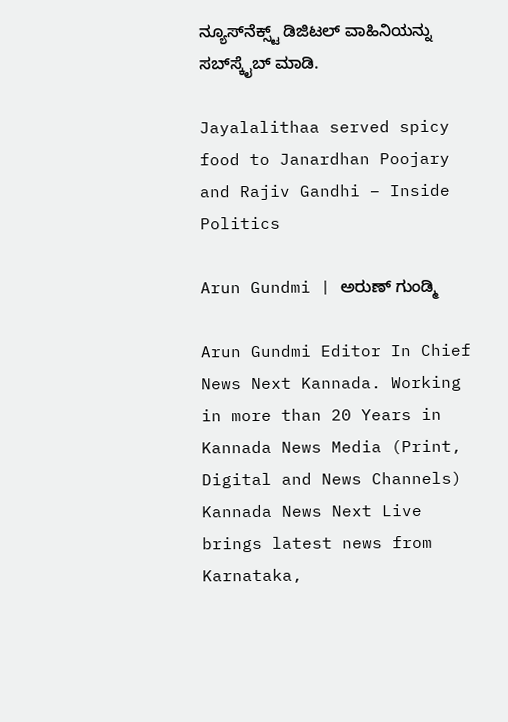ನ್ಯೂಸ್‌ನೆಕ್ಸ್ಟ್‌ ಡಿಜಿಟಲ್‌ ವಾಹಿನಿಯನ್ನು ಸಬ್‌ಸ್ಕೈಬ್‌ ಮಾಡಿ.

Jayalalithaa served spicy food to Janardhan Poojary and Rajiv Gandhi – Inside Politics

Arun Gundmi | ಅರುಣ್ ಗುಂಡ್ಮಿ

Arun Gundmi Editor In Chief News Next Kannada. Working in more than 20 Years in Kannada News Media (Print, Digital and News Channels) Kannada News Next Live brings latest news from Karnataka,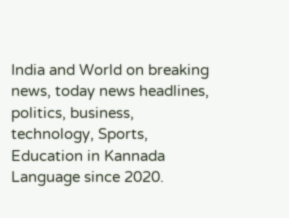India and World on breaking news, today news headlines, politics, business, technology, Sports, Education in Kannada Language since 2020.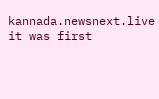kannada.newsnext.live it was first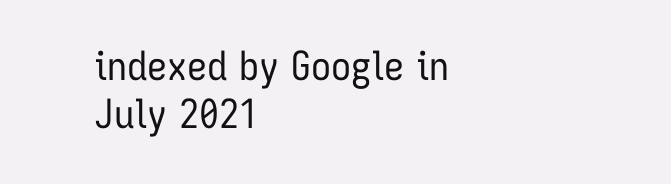indexed by Google in July 2021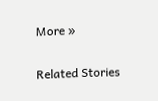More »

Related Stories